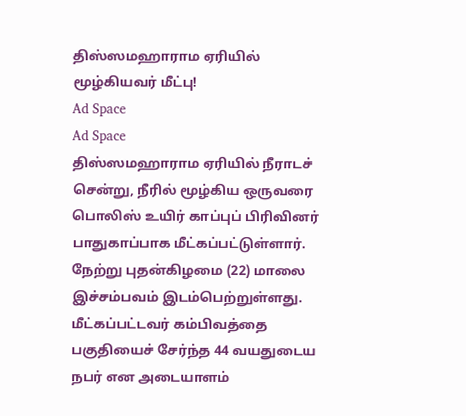திஸ்ஸமஹாராம ஏரியில் மூழ்கியவர் மீட்பு!
Ad Space
Ad Space
திஸ்ஸமஹாராம ஏரியில் நீராடச் சென்று, நீரில் மூழ்கிய ஒருவரை பொலிஸ் உயிர் காப்புப் பிரிவினர் பாதுகாப்பாக மீட்கப்பட்டுள்ளார்.
நேற்று புதன்கிழமை (22) மாலை இச்சம்பவம் இடம்பெற்றுள்ளது.
மீட்கப்பட்டவர் கம்பிவத்தை பகுதியைச் சேர்ந்த 44 வயதுடைய நபர் என அடையாளம்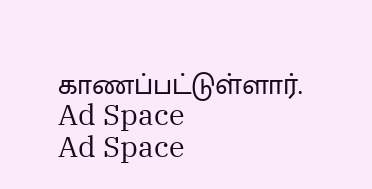காணப்பட்டுள்ளார்.
Ad Space
Ad Space